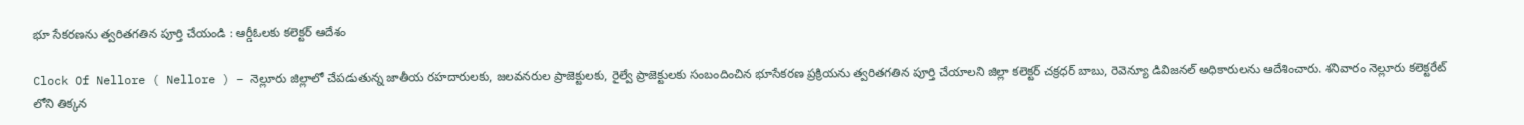భూ సేకరణను త్వరితగతిన పూర్తి చేయండి : ఆర్డీఓలకు కలెక్టర్ ఆదేశం

Clock Of Nellore ( Nellore ) – నెల్లూరు జిల్లాలో చేపడుతున్న జాతీయ రహదారులకు, జలవనరుల ప్రాజెక్టులకు, రైల్వే ప్రాజెక్టులకు సంబందించిన భూసేకరణ ప్రక్రియను త్వరితగతిన పూర్తి చేయాలని జిల్లా కలెక్టర్ చక్రధర్ బాబు, రెవెన్యూ డివిజనల్ అధికారులను ఆదేశించారు. శనివారం నెల్లూరు కలెక్టరేట్ లోని తిక్కన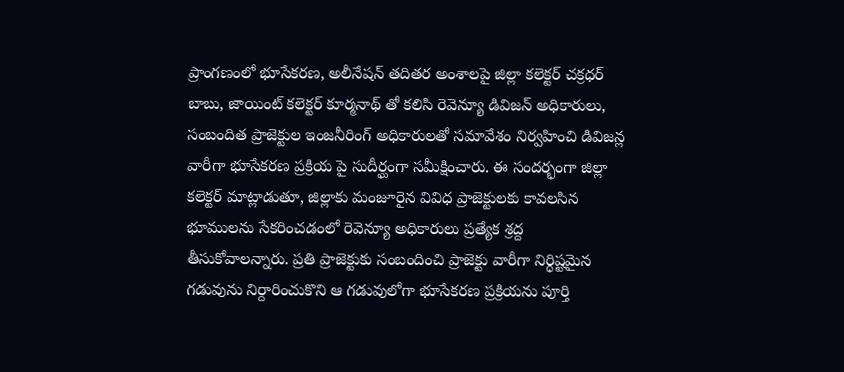ప్రాంగణంలో భూసేకరణ, అలీనేషన్ తదితర అంశాలపై జిల్లా కలెక్టర్ చక్రధర్ బాబు, జాయింట్ కలెక్టర్ కూర్మనాథ్ తో కలిసి రెవెన్యూ డివిజన్ అధికారులు, సంబందిత ప్రాజెక్టుల ఇంజనీరింగ్ అధికారులతో సమావేశం నిర్వహించి డివిజన్ల వారీగా భూసేకరణ ప్రక్రియ పై సుదీర్ఘంగా సమీక్షించారు. ఈ సందర్భంగా జిల్లా కలెక్టర్ మాట్లాడుతూ, జిల్లాకు మంజూరైన వివిధ ప్రాజెక్టులకు కావలసిన భూములను సేకరించడంలో రెవెన్యూ అధికారులు ప్రత్యేక శ్రద్ద తీసుకోవాలన్నారు. ప్రతి ప్రాజెక్టుకు సంబందించి ప్రాజెక్టు వారీగా నిర్ధిష్టమైన గడువును నిర్దారించుకొని ఆ గడువులోగా భూసేకరణ ప్రక్రియను పూర్తి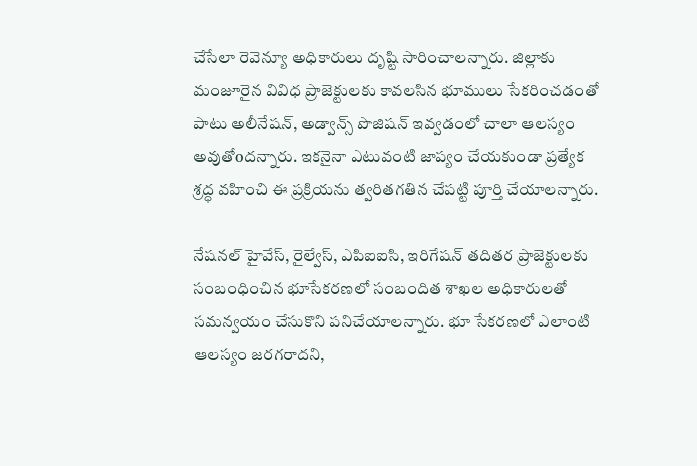చేసేలా రెవెన్యూ అధికారులు దృష్టి సారించాలన్నారు. జిల్లాకు మంజూరైన వివిధ ప్రాజెక్టులకు కావలసిన భూములు సేకరించడంతో పాటు అలీనేషన్, అడ్వాన్స్ పొజిషన్ ఇవ్వడంలో చాలా ఆలస్యం అవుతోoదన్నారు. ఇకనైనా ఎటువంటి జాప్యం చేయకుండా ప్రత్యేక శ్రద్ధ వహించి ఈ ప్రక్రియను త్వరితగతిన చేపట్టి పూర్తి చేయాలన్నారు.

నేషనల్ హైవేస్, రైల్వేస్, ఎపిఐఐసి, ఇరిగేషన్ తదితర ప్రాజెక్టులకు సంబంధించిన భూసేకరణలో సంబందిత శాఖల అధికారులతో సమన్వయం చేసుకొని పనిచేయాలన్నారు. భూ సేకరణలో ఎలాంటి ఆలస్యం జరగరాదని,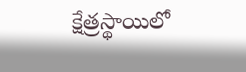క్షేత్రస్థాయిలో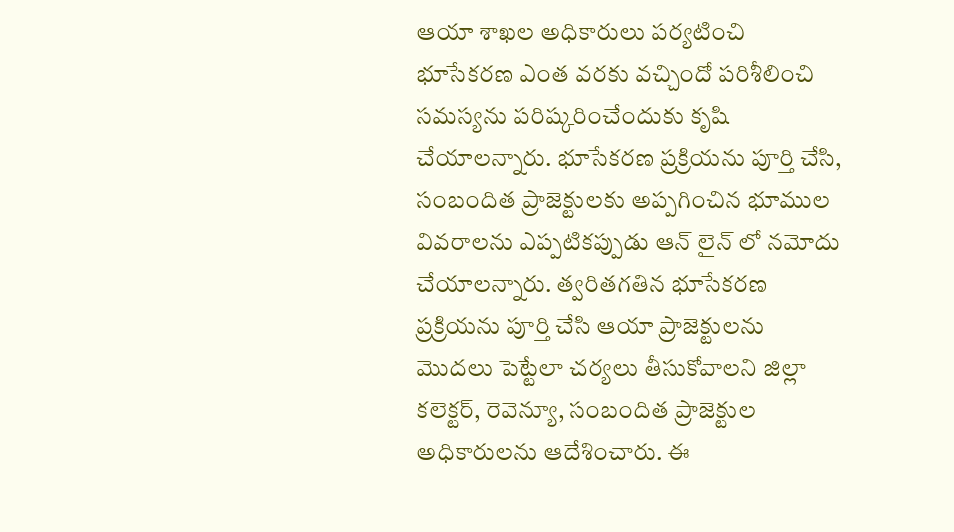ఆయా శాఖల అధికారులు పర్యటించి భూసేకరణ ఎంత వరకు వచ్చిందో పరిశీలించి సమస్యను పరిష్కరించేందుకు కృషి చేయాలన్నారు. భూసేకరణ ప్రక్రియను పూర్తి చేసి, సంబందిత ప్రాజెక్టులకు అప్పగించిన భూముల వివరాలను ఎప్పటికప్పుడు ఆన్ లైన్ లో నమోదు చేయాలన్నారు. త్వరితగతిన భూసేకరణ ప్రక్రియను పూర్తి చేసి ఆయా ప్రాజెక్టులను మొదలు పెట్టేలా చర్యలు తీసుకోవాలని జిల్లా కలెక్టర్, రెవెన్యూ, సంబందిత ప్రాజెక్టుల అధికారులను ఆదేశించారు. ఈ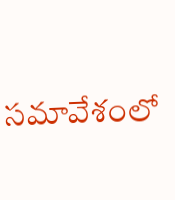సమావేశంలో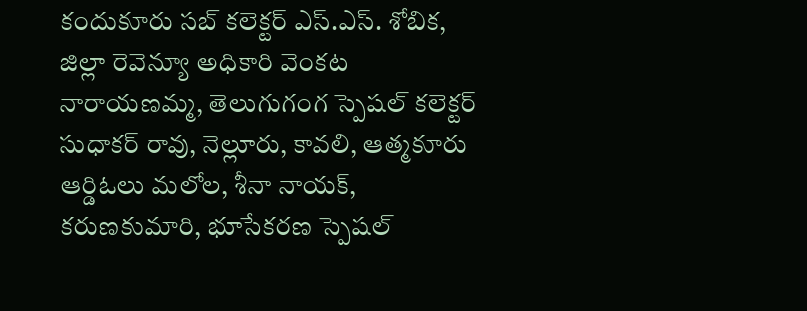కందుకూరు సబ్ కలెక్టర్ ఎస్.ఎస్. శోబిక, జిల్లా రెవెన్యూ అధికారి వెంకట నారాయణమ్మ, తెలుగుగంగ స్పెషల్ కలెక్టర్ సుధాకర్ రావు, నెల్లూరు, కావలి, ఆత్మకూరు ఆర్డిఓలు మలోల, శీనా నాయక్, కరుణకుమారి, భూసేకరణ స్పెషల్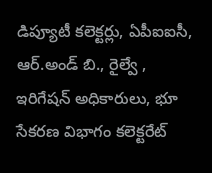డిప్యూటీ కలెక్టర్లు, ఏపీఐఐసీ, ఆర్.అండ్ బి., రైల్వే , ఇరిగేషన్ అధికారులు, భూ సేకరణ విభాగం కలెక్టరేట్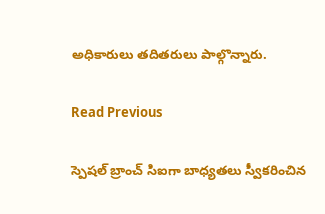అధికారులు తదితరులు పాల్గొన్నారు.

Read Previous

స్పెషల్ బ్రాంచ్ సిఐగా బాధ్యతలు స్వీకరించిన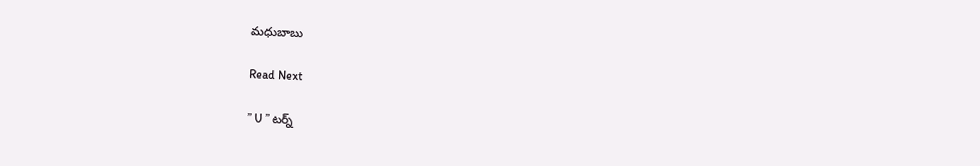మధుబాబు

Read Next

” U ” టర్న్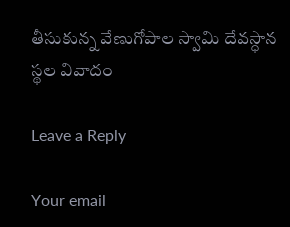తీసుకున్న వేణుగోపాల స్వామి దేవస్ధాన స్థల వివాదం

Leave a Reply

Your email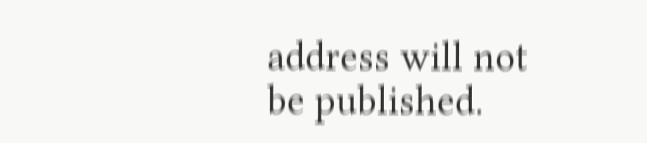address will not be published.